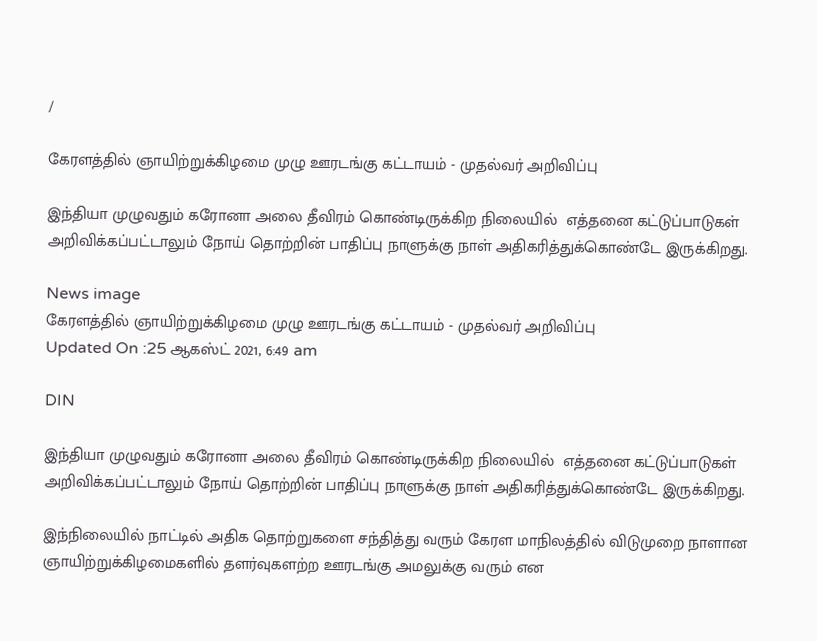/

கேரளத்தில் ஞாயிற்றுக்கிழமை முழு ஊரடங்கு கட்டாயம் - முதல்வர் அறிவிப்பு

இந்தியா முழுவதும் கரோனா அலை தீவிரம் கொண்டிருக்கிற நிலையில்  எத்தனை கட்டுப்பாடுகள் அறிவிக்கப்பட்டாலும் நோய் தொற்றின் பாதிப்பு நாளுக்கு நாள் அதிகரித்துக்கொண்டே இருக்கிறது.

News image
கேரளத்தில் ஞாயிற்றுக்கிழமை முழு ஊரடங்கு கட்டாயம் - முதல்வர் அறிவிப்பு
Updated On :25 ஆகஸ்ட் 2021, 6:49 am

DIN

இந்தியா முழுவதும் கரோனா அலை தீவிரம் கொண்டிருக்கிற நிலையில்  எத்தனை கட்டுப்பாடுகள் அறிவிக்கப்பட்டாலும் நோய் தொற்றின் பாதிப்பு நாளுக்கு நாள் அதிகரித்துக்கொண்டே இருக்கிறது.

இந்நிலையில் நாட்டில் அதிக தொற்றுகளை சந்தித்து வரும் கேரள மாநிலத்தில் விடுமுறை நாளான ஞாயிற்றுக்கிழமைகளில் தளர்வுகளற்ற ஊரடங்கு அமலுக்கு வரும் என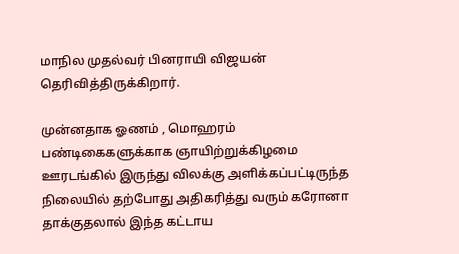மாநில முதல்வர் பினராயி விஜயன் தெரிவித்திருக்கிறார்.

முன்னதாக ஓணம் , மொஹரம் பண்டிகைகளுக்காக ஞாயிற்றுக்கிழமை ஊரடங்கில் இருந்து விலக்கு அளிக்கப்பட்டிருந்த நிலையில் தற்போது அதிகரித்து வரும் கரோனா தாக்குதலால் இந்த கட்டாய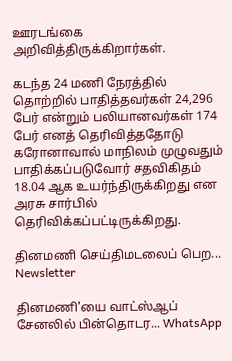ஊரடங்கை அறிவித்திருக்கிறார்கள்.

கடந்த 24 மணி நேரத்தில் தொற்றில் பாதித்தவர்கள் 24,296 பேர் என்றும் பலியானவர்கள் 174 பேர் எனத் தெரிவித்ததோடு கரோனாவால் மாநிலம் முழுவதும் பாதிக்கப்படுவோர் சதவிகிதம் 18.04 ஆக உயர்ந்திருக்கிறது என அரசு சார்பில் தெரிவிக்கப்பட்டிருக்கிறது.

தினமணி செய்திமடலைப் பெற... Newsletter

தினமணி'யை வாட்ஸ்ஆப் சேனலில் பின்தொடர... WhatsApp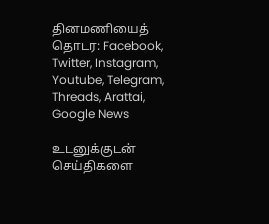தினமணியைத் தொடர: Facebook, Twitter, Instagram, Youtube, Telegram, Threads, Arattai, Google News

உடனுக்குடன் செய்திகளை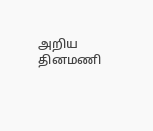அறிய தினமணி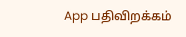App பதிவிறக்கம்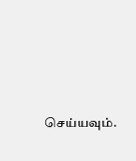செய்யவும்.